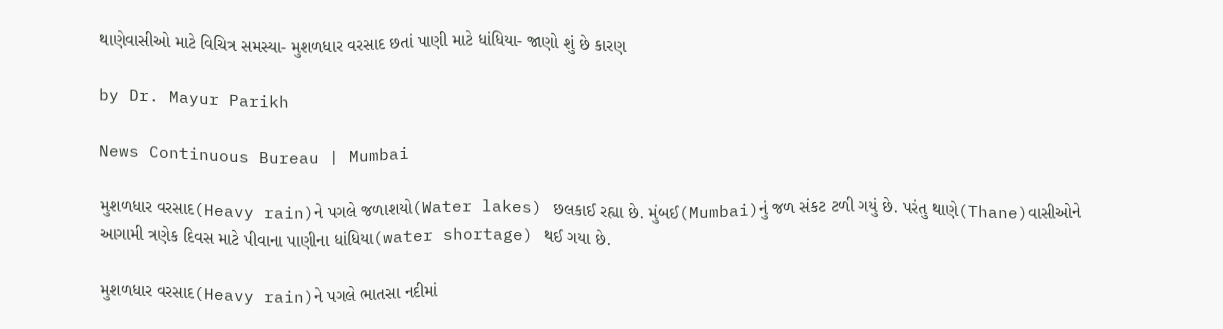થાણેવાસીઓ માટે વિચિત્ર સમસ્યા- મુશળધાર વરસાદ છતાં પાણી માટે ધાંધિયા- જાણો શું છે કારણ

by Dr. Mayur Parikh

News Continuous Bureau | Mumbai

મુશળધાર વરસાદ(Heavy rain)ને પગલે જળાશયો(Water lakes) છલકાઈ રહ્યા છે. મુંબઈ(Mumbai)નું જળ સંકટ ટળી ગયું છે. પરંતુ થાણે(Thane)વાસીઓને આગામી ત્રણેક દિવસ માટે પીવાના પાણીના ધાંધિયા(water shortage) થઈ ગયા છે.

મુશળધાર વરસાદ(Heavy rain)ને પગલે ભાતસા નદીમાં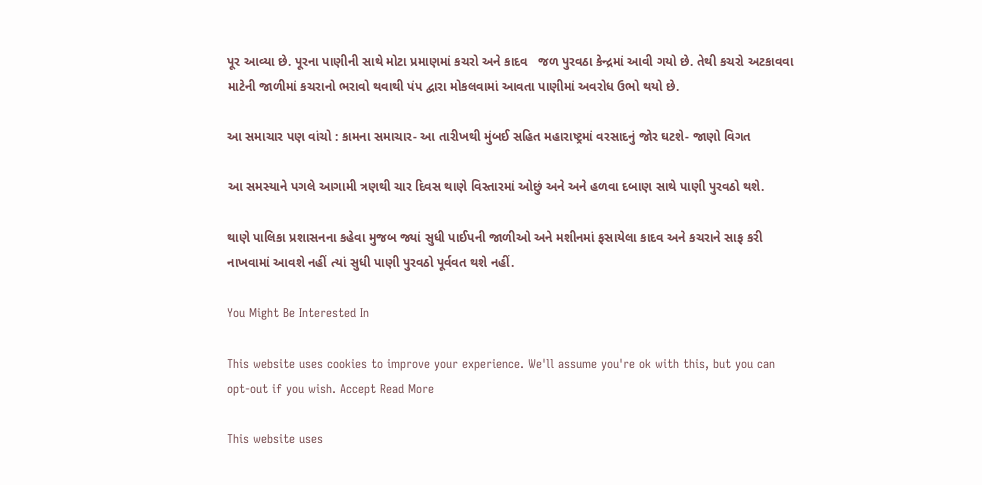પૂર આવ્યા છે. પૂરના પાણીની સાથે મોટા પ્રમાણમાં કચરો અને કાદવ   જળ પુરવઠા કેન્દ્રમાં આવી ગયો છે. તેથી કચરો અટકાવવા માટેની જાળીમાં કચરાનો ભરાવો થવાથી પંપ દ્વારા મોકલવામાં આવતા પાણીમાં અવરોધ ઉભો થયો છે.

આ સમાચાર પણ વાંચો : કામના સમાચાર- આ તારીખથી મુંબઈ સહિત મહારાષ્ટ્રમાં વરસાદનું જોર ઘટશે- જાણો વિગત

આ સમસ્યાને પગલે આગામી ત્રણથી ચાર દિવસ થાણે વિસ્તારમાં ઓછું અને અને હળવા દબાણ સાથે પાણી પુરવઠો થશે.

થાણે પાલિકા પ્રશાસનના કહેવા મુજબ જ્યાં સુધી પાઈપની જાળીઓ અને મશીનમાં ફસાયેલા કાદવ અને કચરાને સાફ કરી નાખવામાં આવશે નહીં ત્યાં સુધી પાણી પુરવઠો પૂર્વવત થશે નહીં.

You Might Be Interested In

This website uses cookies to improve your experience. We'll assume you're ok with this, but you can opt-out if you wish. Accept Read More

This website uses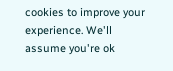cookies to improve your experience. We'll assume you're ok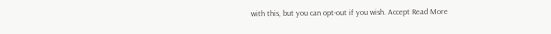with this, but you can opt-out if you wish. Accept Read More